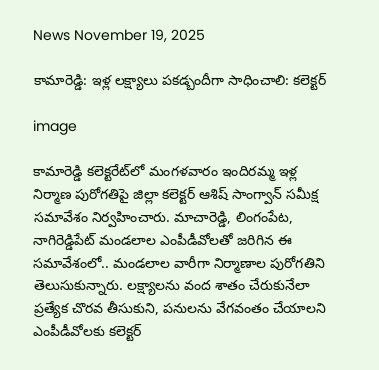News November 19, 2025

కామారెడ్డి: ఇళ్ల లక్ష్యాలు పకడ్బందీగా సాధించాలి: కలెక్టర్

image

కామారెడ్డి కలెక్టరేట్‌లో మంగళవారం ఇందిరమ్మ ఇళ్ల నిర్మాణ పురోగతిపై జిల్లా కలెక్టర్ ఆశిష్ సాంగ్వాన్ సమీక్ష సమావేశం నిర్వహించారు. మాచారెడ్డి, లింగంపేట, నాగిరెడ్డిపేట్ మండలాల ఎంపీడీవోలతో జరిగిన ఈ సమావేశంలో.. మండలాల వారీగా నిర్మాణాల పురోగతిని తెలుసుకున్నారు. లక్ష్యాలను వంద శాతం చేరుకునేలా ప్రత్యేక చొరవ తీసుకుని, పనులను వేగవంతం చేయాలని ఎంపీడీవోలకు కలెక్టర్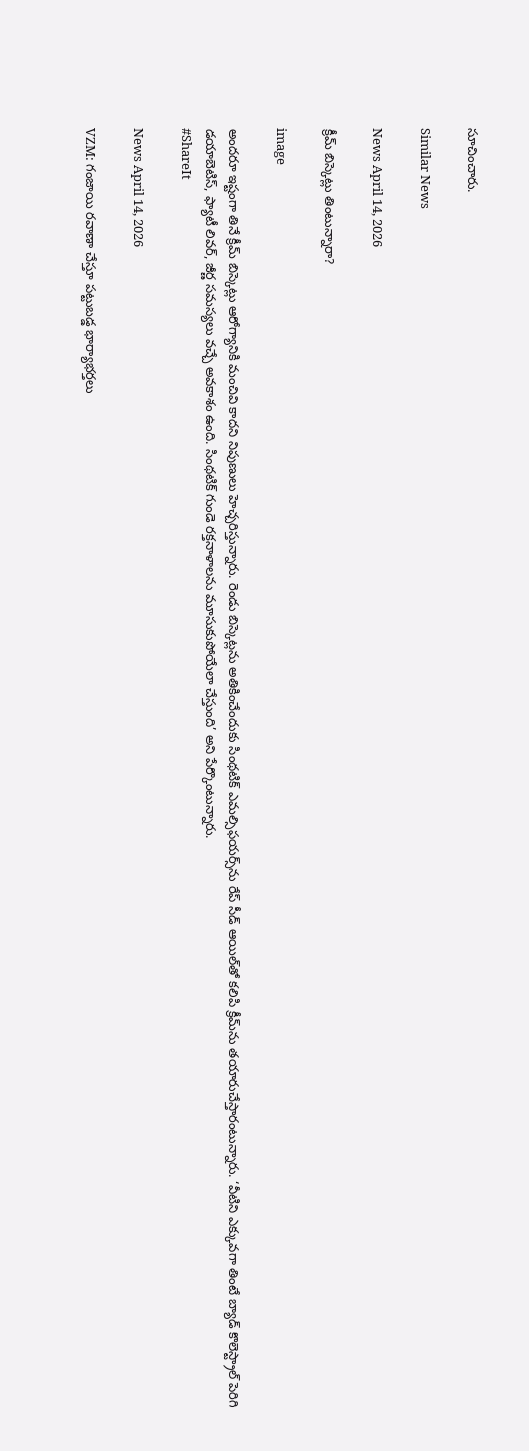సూచించారు.

Similar News

News April 14, 2026

క్రీమ్ బిస్కెట్లు తింటున్నారా?

image

అందరూ ఇష్టంగా తినే క్రీమ్ బిస్కెట్లు ఆరోగ్యానికి మంచివి కాదని నిపుణులు హెచ్చరిస్తున్నారు. రెండు బిస్కెట్లను అతికించేందుకు సింథటిక్ ఎమల్సిఫయర్స్‌ను రేప్ సీడ్ ఆయిల్‌తో కలిపి క్రీమ్‌ను తయారుచేస్తారంటున్నారు. ‘వీటిని ఎక్కువగా తింటే బ్యాడ్ కొలెస్ట్రాల్ పెరిగి డయాబెటిస్, ఫ్యాటీ లివర్, జీర్ణ సమస్యలు వచ్చే అవకాశం ఉంది. సింథటిక్ గుండె రక్తనాళాలను మూసుకుపోయేలా చేస్తుంది’ అని పేర్కొంటున్నారు.
#ShareIt

News April 14, 2026

VZM: గంజాయి రవాణా చేస్తూ పట్టుబడ్డ భార్యాభర్తలు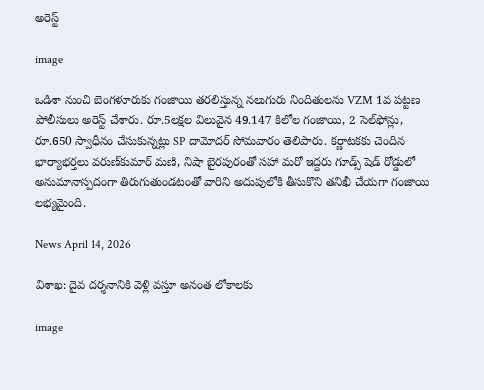అరెస్ట్

image

ఒడిశా నుంచి బెంగళూరుకు గంజాయి తరలిస్తున్న నలుగురు నిందితులను VZM 1వ పట్టణ పోలీసులు అరెస్ట్ చేశారు. రూ.5లక్షల విలువైన 49.147 కిలోల గంజాయి, 2 సెల్‌ఫోన్లు, రూ.650 స్వాధీనం చేసుకున్నట్లు SP దామోదర్ సోమవారం తెలిపారు. కర్ణాటకకు చెందిన భార్యాభర్తలు వరుణ్‌కుమార్ మణి, నిషా బైరపురంతో సహా మరో ఇద్దరు గూడ్స్ షెడ్ రోడ్డులో అనుమానాస్పదంగా తిరుగుతుండటంతో వారిని అదుపులోకి తీసుకొని తనిఖీ చేయగా గంజాయి లభ్యమైంది.

News April 14, 2026

విశాఖ: దైవ దర్శనానికి వెళ్లి వస్తూ అనంత లోకాలకు

image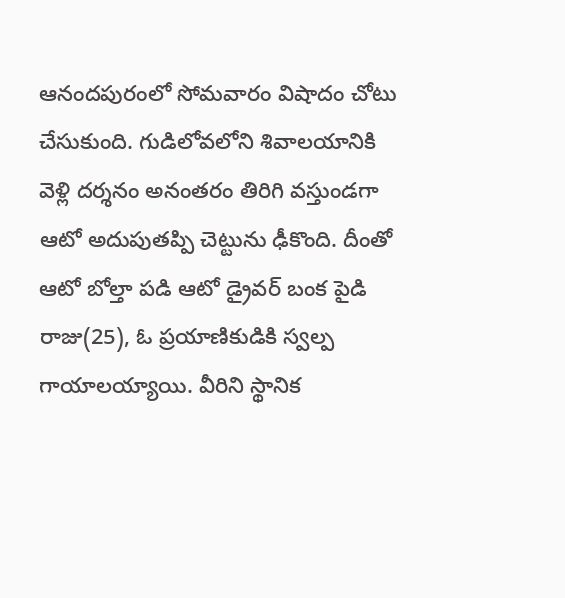ఆనందపురంలో సోమవారం విషాదం చోటు చేసుకుంది. గుడిలోవలోని శివాలయానికి వెళ్లి దర్శనం అనంతరం తిరిగి వస్తుండగా ఆటో అదుపుతప్పి చెట్టును ఢీకొంది. దీంతో ఆటో బోల్తా పడి ఆటో డ్రైవర్ బంక పైడి రాజు(25), ఓ ప్రయాణికుడికి స్వల్ప గాయాలయ్యాయి. వీరిని స్థానిక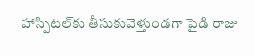హాస్పిటల్‌కు తీసుకువెళ్తుండగా పైడి రాజు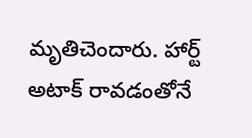మృతిచెందారు. హార్ట్ అటాక్ రావడంతోనే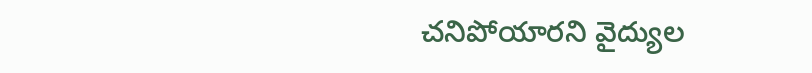చనిపోయారని వైద్యుల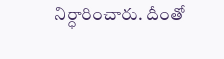నిర్ధారించారు. దీంతో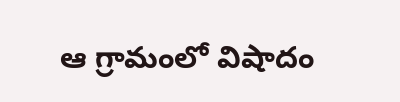ఆ గ్రామంలో విషాదం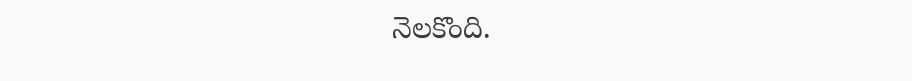నెలకొంది.